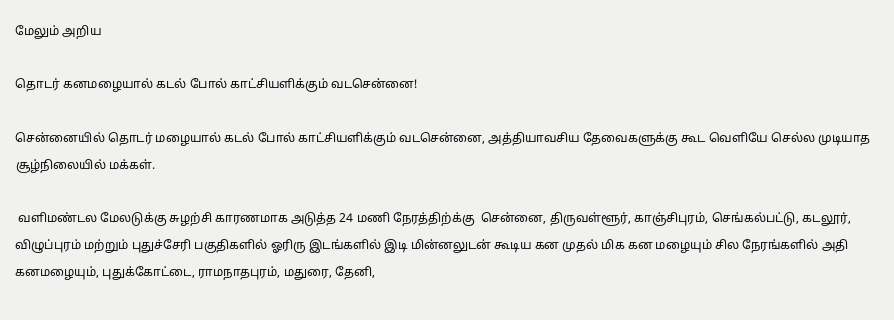மேலும் அறிய

தொடர் கனமழையால் கடல் போல் காட்சியளிக்கும் வடசென்னை!

சென்னையில் தொடர் மழையால் கடல் போல் காட்சியளிக்கும் வடசென்னை, அத்தியாவசிய தேவைகளுக்கு கூட வெளியே செல்ல முடியாத சூழ்நிலையில் மக்கள்.

 வளிமண்டல மேலடுக்கு சுழற்சி காரணமாக அடுத்த 24 மணி நேரத்திற்க்கு  சென்னை, திருவள்ளூர், காஞ்சிபுரம், செங்கல்பட்டு, கடலூர், விழுப்புரம் மற்றும் புதுச்சேரி பகுதிகளில் ஓரிரு இடங்களில் இடி மின்னலுடன் கூடிய கன முதல் மிக கன மழையும் சில நேரங்களில் அதி கனமழையும், புதுக்கோட்டை, ராமநாதபுரம், மதுரை, தேனி,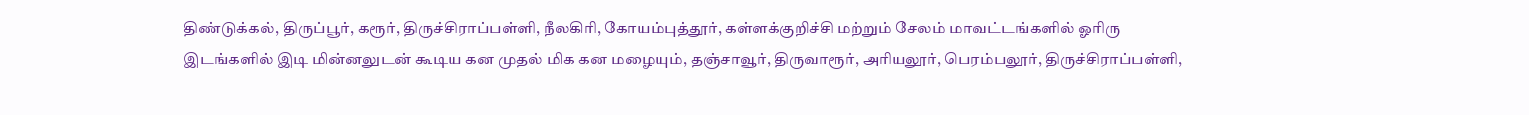திண்டுக்கல், திருப்பூர், கரூர், திருச்சிராப்பள்ளி, நீலகிரி, கோயம்புத்தூர், கள்ளக்குறிச்சி மற்றும் சேலம் மாவட்டங்களில் ஓரிரு இடங்களில் இடி மின்னலுடன் கூடிய கன முதல் மிக கன மழையும், தஞ்சாவூர், திருவாரூர், அரியலூர், பெரம்பலூர், திருச்சிராப்பள்ளி,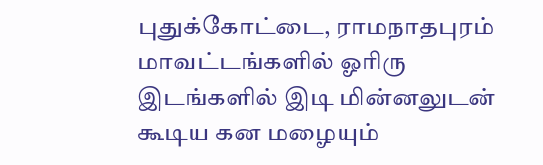புதுக்கோட்டை, ராமநாதபுரம் மாவட்டங்களில் ஓரிரு இடங்களில் இடி மின்னலுடன் கூடிய கன மழையும்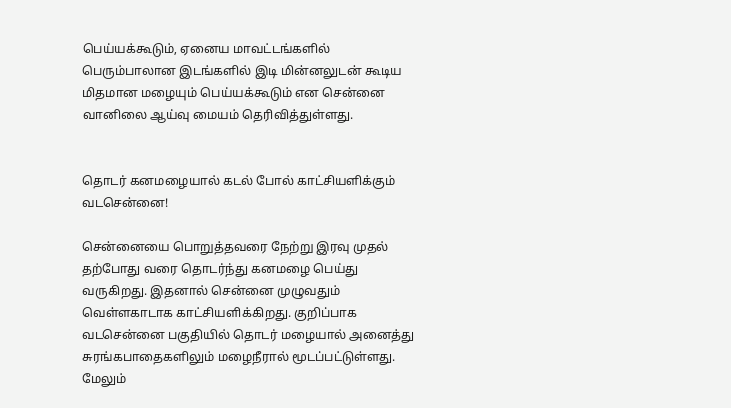பெய்யக்கூடும், ஏனைய மாவட்டங்களில் பெரும்பாலான இடங்களில் இடி மின்னலுடன் கூடிய மிதமான மழையும் பெய்யக்கூடும் என சென்னை வானிலை ஆய்வு மையம் தெரிவித்துள்ளது.


தொடர் கனமழையால் கடல் போல் காட்சியளிக்கும் வடசென்னை!

சென்னையை பொறுத்தவரை நேற்று இரவு முதல் தற்போது வரை தொடர்ந்து கனமழை பெய்து வருகிறது. இதனால் சென்னை முழுவதும் வெள்ளகாடாக காட்சியளிக்கிறது. குறிப்பாக வடசென்னை பகுதியில் தொடர் மழையால் அனைத்து சுரங்கபாதைகளிலும் மழைநீரால் மூடப்பட்டுள்ளது. மேலும்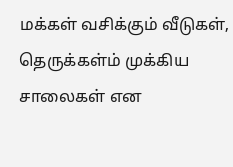மக்கள் வசிக்கும் வீடுகள், தெருக்கள்ம் முக்கிய சாலைகள் என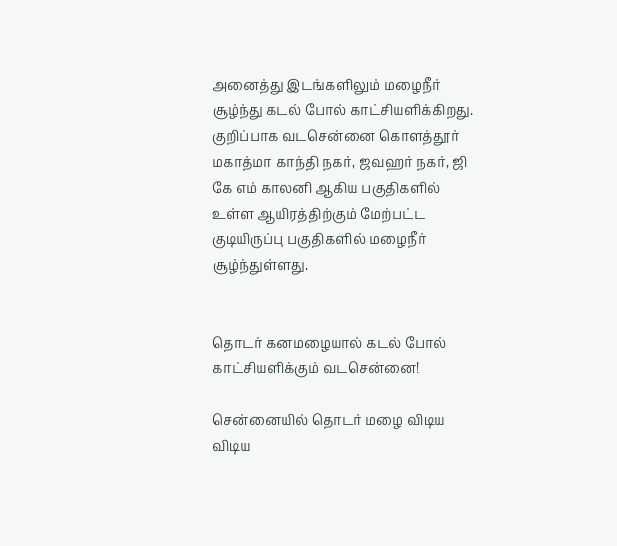அனைத்து இடங்களிலும் மழைநீர் சூழ்ந்து கடல் போல் காட்சியளிக்கிறது. குறிப்பாக வடசென்னை கொளத்தூர் மகாத்மா காந்தி நகர், ஜவஹர் நகர், ஜி கே எம் காலனி ஆகிய பகுதிகளில் உள்ள ஆயிரத்திற்கும் மேற்பட்ட குடியிருப்பு பகுதிகளில் மழைநீர் சூழ்ந்துள்ளது.


தொடர் கனமழையால் கடல் போல் காட்சியளிக்கும் வடசென்னை!

சென்னையில் தொடர் மழை விடிய விடிய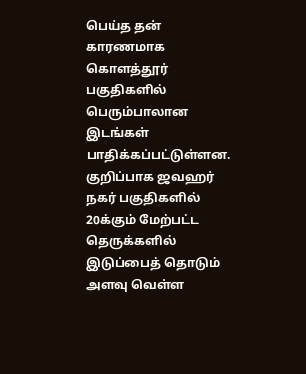பெய்த தன் காரணமாக கொளத்தூர் பகுதிகளில் பெரும்பாலான இடங்கள் பாதிக்கப்பட்டுள்ளன. குறிப்பாக ஜவஹர் நகர் பகுதிகளில் 20க்கும் மேற்பட்ட தெருக்களில் இடுப்பைத் தொடும் அளவு வெள்ள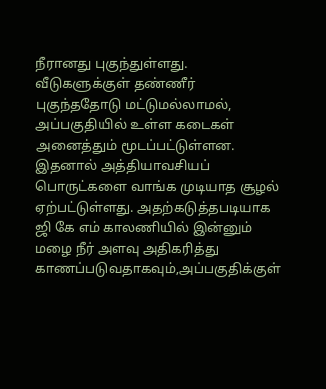நீரானது புகுந்துள்ளது. வீடுகளுக்குள் தண்ணீர் புகுந்ததோடு மட்டுமல்லாமல், அப்பகுதியில் உள்ள கடைகள் அனைத்தும் மூடப்பட்டுள்ளன. இதனால் அத்தியாவசியப் பொருட்களை வாங்க முடியாத சூழல் ஏற்பட்டுள்ளது. அதற்கடுத்தபடியாக ஜி கே எம் காலணியில் இன்னும் மழை நீர் அளவு அதிகரித்து காணப்படுவதாகவும்,அப்பகுதிக்குள்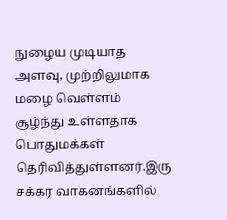நுழைய முடியாத அளவு, முற்றிலுமாக மழை வெள்ளம் சூழ்ந்து உள்ளதாக பொதுமக்கள் தெரிவித்துள்ளனர்.இரு  சக்கர வாகனங்களில்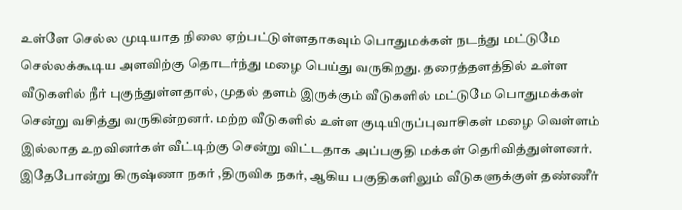உள்ளே செல்ல முடியாத நிலை ஏற்பட்டுள்ளதாகவும் பொதுமக்கள் நடந்து மட்டுமே செல்லக்கூடிய அளவிற்கு தொடர்ந்து மழை பெய்து வருகிறது. தரைத்தளத்தில் உள்ள வீடுகளில் நீர் புகுந்துள்ளதால், முதல் தளம் இருக்கும் வீடுகளில் மட்டுமே பொதுமக்கள் சென்று வசித்து வருகின்றனர். மற்ற வீடுகளில் உள்ள குடியிருப்புவாசிகள் மழை வெள்ளம் இல்லாத உறவினர்கள் வீட்டிற்கு சென்று விட்டதாக அப்பகுதி மக்கள் தெரிவித்துள்ளனர். இதேபோன்று கிருஷ்ணா நகர் ,திருவிக நகர், ஆகிய பகுதிகளிலும் வீடுகளுக்குள் தண்ணீர்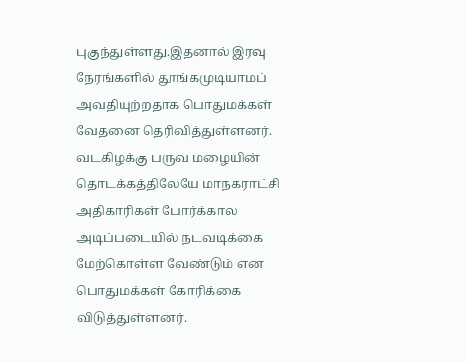புகுந்துள்ளது.இதனால் இரவு நேரங்களில் தூங்கமுடியாமப் அவதியுற்றதாக பொதுமக்கள் வேதனை தெரிவித்துள்ளனர். வடகிழக்கு பருவ மழையின் தொடக்கத்திலேயே மாநகராட்சி அதிகாரிகள் போர்க்கால அடிப்படையில் நடவடிக்கை மேற்கொள்ள வேண்டும் என பொதுமக்கள் கோரிக்கை விடுத்துள்ளனர்.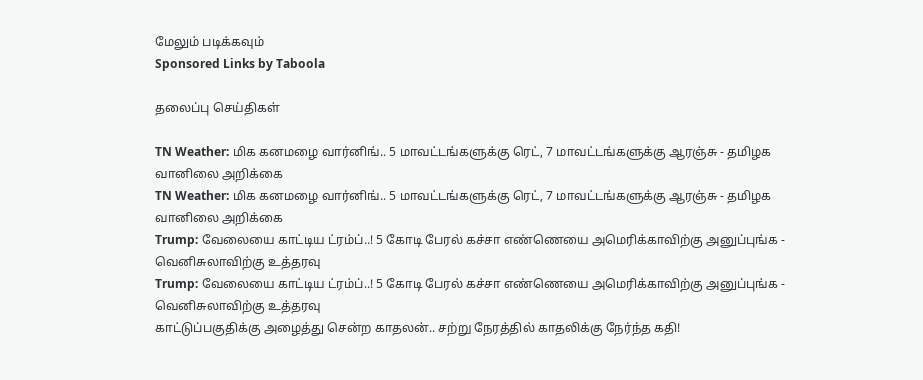மேலும் படிக்கவும்
Sponsored Links by Taboola

தலைப்பு செய்திகள்

TN Weather: மிக கனமழை வார்னிங்.. 5 மாவட்டங்களுக்கு ரெட், 7 மாவட்டங்களுக்கு ஆரஞ்சு - தமிழக வானிலை அறிக்கை
TN Weather: மிக கனமழை வார்னிங்.. 5 மாவட்டங்களுக்கு ரெட், 7 மாவட்டங்களுக்கு ஆரஞ்சு - தமிழக வானிலை அறிக்கை
Trump: வேலையை காட்டிய ட்ரம்ப்..! 5 கோடி பேரல் கச்சா எண்ணெயை அமெரிக்காவிற்கு அனுப்புங்க - வெனிசுலாவிற்கு உத்தரவு
Trump: வேலையை காட்டிய ட்ரம்ப்..! 5 கோடி பேரல் கச்சா எண்ணெயை அமெரிக்காவிற்கு அனுப்புங்க - வெனிசுலாவிற்கு உத்தரவு
காட்டுப்பகுதிக்கு அழைத்து சென்ற காதலன்.. சற்று நேரத்தில் காதலிக்கு நேர்ந்த கதி!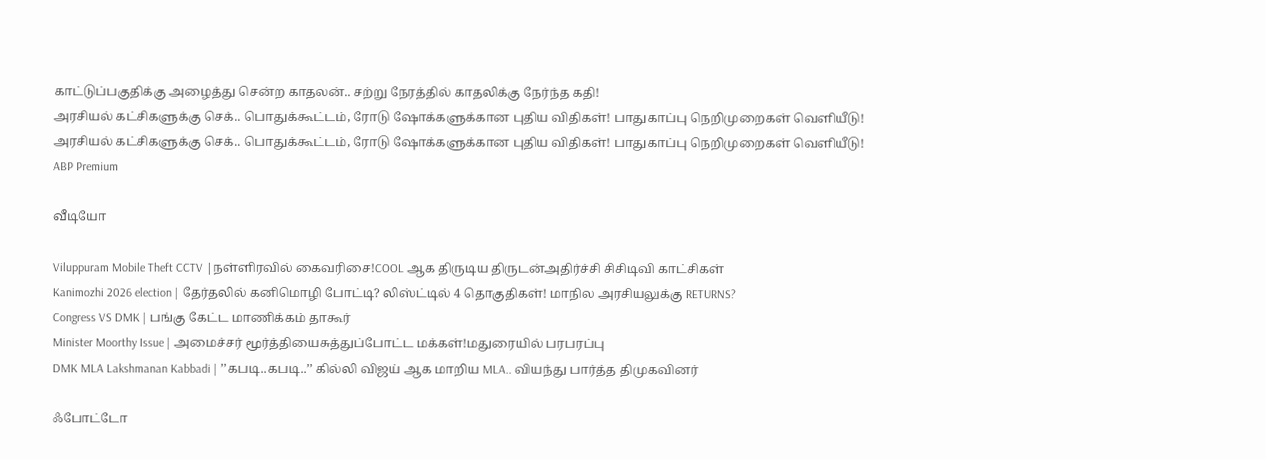காட்டுப்பகுதிக்கு அழைத்து சென்ற காதலன்.. சற்று நேரத்தில் காதலிக்கு நேர்ந்த கதி!
அரசியல் கட்சிகளுக்கு செக்.. பொதுக்கூட்டம், ரோடு ஷோக்களுக்கான புதிய விதிகள்! பாதுகாப்பு நெறிமுறைகள் வெளியீடு!
அரசியல் கட்சிகளுக்கு செக்.. பொதுக்கூட்டம், ரோடு ஷோக்களுக்கான புதிய விதிகள்! பாதுகாப்பு நெறிமுறைகள் வெளியீடு!
ABP Premium

வீடியோ

Viluppuram Mobile Theft CCTV |நள்ளிரவில் கைவரிசை!COOL ஆக திருடிய திருடன்அதிர்ச்சி சிசிடிவி காட்சிகள்
Kanimozhi 2026 election | தேர்தலில் கனிமொழி போட்டி? லிஸ்ட்டில் 4 தொகுதிகள்! மாநில அரசியலுக்கு RETURNS?
Congress VS DMK | பங்கு கேட்ட மாணிக்கம் தாகூர்
Minister Moorthy Issue | அமைச்சர் மூர்த்தியைசுத்துப்போட்ட மக்கள்!மதுரையில் பரபரப்பு
DMK MLA Lakshmanan Kabbadi | ’’கபடி..கபடி..’’ கில்லி விஜய் ஆக மாறிய MLA.. வியந்து பார்த்த திமுகவினர்

ஃபோட்டோ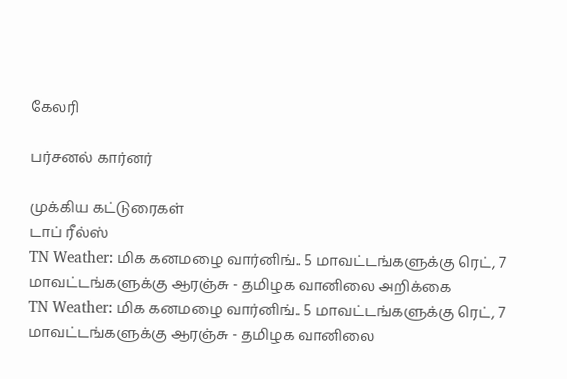கேலரி

பர்சனல் கார்னர்

முக்கிய கட்டுரைகள்
டாப் ரீல்ஸ்
TN Weather: மிக கனமழை வார்னிங்.. 5 மாவட்டங்களுக்கு ரெட், 7 மாவட்டங்களுக்கு ஆரஞ்சு - தமிழக வானிலை அறிக்கை
TN Weather: மிக கனமழை வார்னிங்.. 5 மாவட்டங்களுக்கு ரெட், 7 மாவட்டங்களுக்கு ஆரஞ்சு - தமிழக வானிலை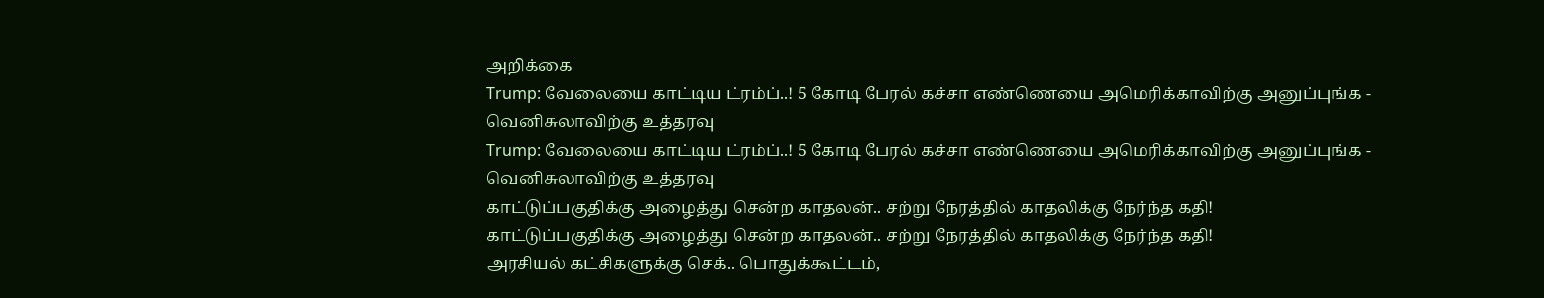அறிக்கை
Trump: வேலையை காட்டிய ட்ரம்ப்..! 5 கோடி பேரல் கச்சா எண்ணெயை அமெரிக்காவிற்கு அனுப்புங்க - வெனிசுலாவிற்கு உத்தரவு
Trump: வேலையை காட்டிய ட்ரம்ப்..! 5 கோடி பேரல் கச்சா எண்ணெயை அமெரிக்காவிற்கு அனுப்புங்க - வெனிசுலாவிற்கு உத்தரவு
காட்டுப்பகுதிக்கு அழைத்து சென்ற காதலன்.. சற்று நேரத்தில் காதலிக்கு நேர்ந்த கதி!
காட்டுப்பகுதிக்கு அழைத்து சென்ற காதலன்.. சற்று நேரத்தில் காதலிக்கு நேர்ந்த கதி!
அரசியல் கட்சிகளுக்கு செக்.. பொதுக்கூட்டம்,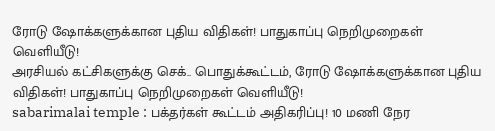ரோடு ஷோக்களுக்கான புதிய விதிகள்! பாதுகாப்பு நெறிமுறைகள் வெளியீடு!
அரசியல் கட்சிகளுக்கு செக்.. பொதுக்கூட்டம், ரோடு ஷோக்களுக்கான புதிய விதிகள்! பாதுகாப்பு நெறிமுறைகள் வெளியீடு!
sabarimalai temple : பக்தர்கள் கூட்டம் அதிகரிப்பு! 10 மணி நேர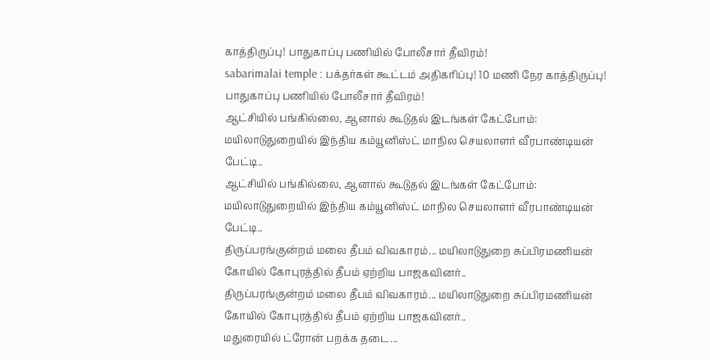காத்திருப்பு! பாதுகாப்பு பணியில் போலீசார் தீவிரம்!
sabarimalai temple : பக்தர்கள் கூட்டம் அதிகரிப்பு! 10 மணி நேர காத்திருப்பு! பாதுகாப்பு பணியில் போலீசார் தீவிரம்!
ஆட்சியில் பங்கில்லை, ஆனால் கூடுதல் இடங்கள் கேட்போம்: மயிலாடுதுறையில் இந்திய கம்யூனிஸ்ட் மாநில செயலாளர் வீரபாண்டியன் பேட்டி..
ஆட்சியில் பங்கில்லை, ஆனால் கூடுதல் இடங்கள் கேட்போம்: மயிலாடுதுறையில் இந்திய கம்யூனிஸ்ட் மாநில செயலாளர் வீரபாண்டியன் பேட்டி..
திருப்பரங்குன்றம் மலை தீபம் விவகாரம்... மயிலாடுதுறை சுப்பிரமணியன் கோயில் கோபுரத்தில் தீபம் ஏற்றிய பாஜகவினர்..
திருப்பரங்குன்றம் மலை தீபம் விவகாரம்... மயிலாடுதுறை சுப்பிரமணியன் கோயில் கோபுரத்தில் தீபம் ஏற்றிய பாஜகவினர்..
மதுரையில் ட்ரோன் பறக்க தடை...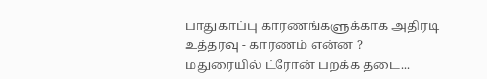பாதுகாப்பு காரணங்களுக்காக அதிரடி உத்தரவு - காரணம் என்ன ?
மதுரையில் ட்ரோன் பறக்க தடை...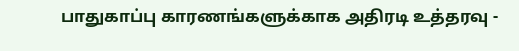பாதுகாப்பு காரணங்களுக்காக அதிரடி உத்தரவு -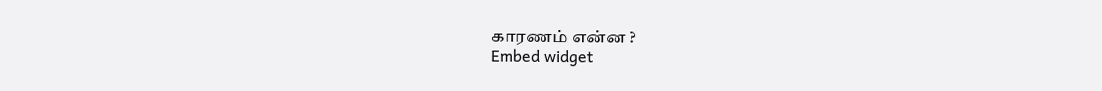காரணம் என்ன ?
Embed widget